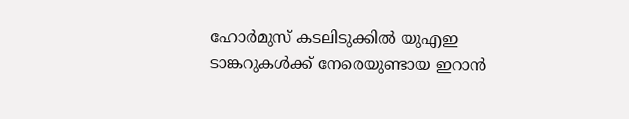ഹോർമുസ് കടലിടുക്കിൽ യുഎഇ ടാങ്കറുകൾക്ക് നേരെയുണ്ടായ ഇറാൻ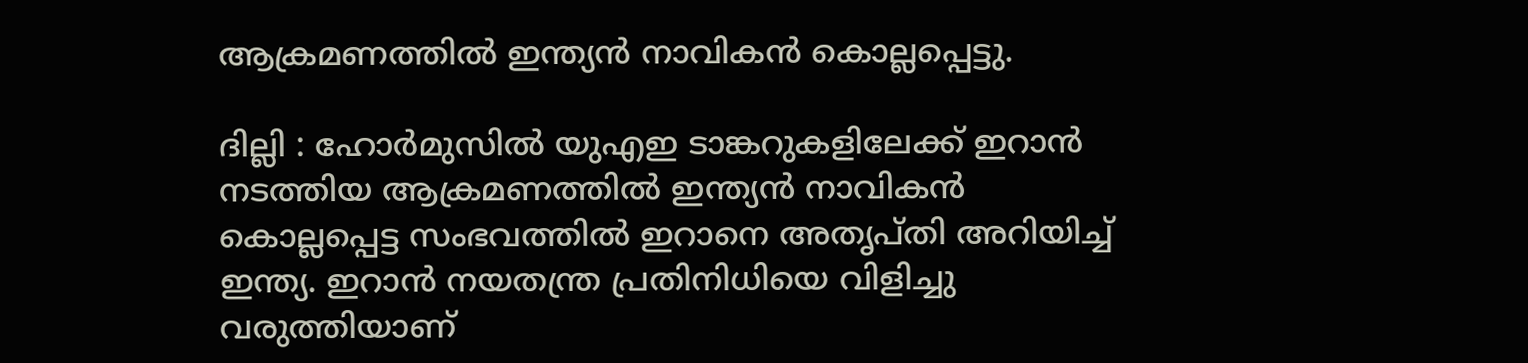ആക്രമണത്തിൽ ഇന്ത്യൻ നാവികൻ കൊല്ലപ്പെട്ടു.

ദില്ലി : ഹോർമുസിൽ യുഎഇ ടാങ്കറുകളിലേക്ക് ഇറാൻ നടത്തിയ ആക്രമണത്തിൽ ഇന്ത്യൻ നാവികൻ കൊല്ലപ്പെട്ട സംഭവത്തിൽ ഇറാനെ അതൃപ്തി അറിയിച്ച് ഇന്ത്യ. ഇറാൻ നയതന്ത്ര പ്രതിനിധിയെ വിളിച്ചു വരുത്തിയാണ്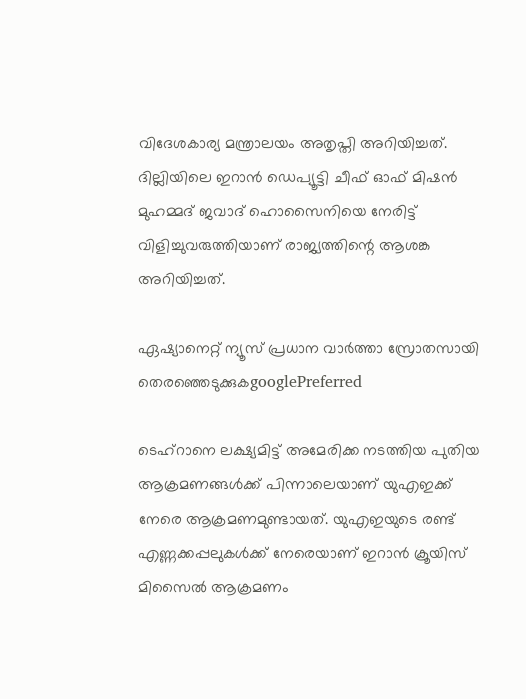വിദേശകാര്യ മന്ത്രാലയം അതൃപ്തി അറിയിച്ചത്. ദില്ലിയിലെ ഇറാൻ ഡെപ്യൂട്ടി ചീഫ് ഓഫ് മിഷൻ മുഹമ്മദ് ജവാദ് ഹൊസൈനിയെ നേരിട്ട് വിളിച്ചുവരുത്തിയാണ് രാജ്യത്തിന്റെ ആശങ്ക അറിയിച്ചത്.

ഏഷ്യാനെറ്റ് ന്യൂസ് പ്രധാന വാർത്താ സ്രോതസായി തെരഞ്ഞെടുക്കുകgooglePreferred

ടെഹ്‌റാനെ ലക്ഷ്യമിട്ട് അമേരിക്ക നടത്തിയ പുതിയ ആക്രമണങ്ങള്‍ക്ക് പിന്നാലെയാണ് യുഎഇക്ക് നേരെ ആക്രമണമുണ്ടായത്. യുഎഇയുടെ രണ്ട് എണ്ണക്കപ്പലുകള്‍ക്ക് നേരെയാണ് ഇറാന്‍ ക്രൂയിസ് മിസൈല്‍ ആക്രമണം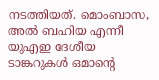നടത്തിയത്. മൊംബാസ, അല്‍ ബഹിയ എന്നീ യുഎഇ ദേശീയ ടാങ്കറുകള്‍ ഒമാന്റെ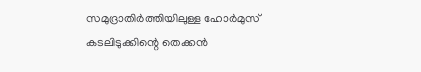സമുദ്രാതിര്‍ത്തിയിലുള്ള ഹോര്‍മുസ് കടലിടുക്കിന്റെ തെക്കന്‍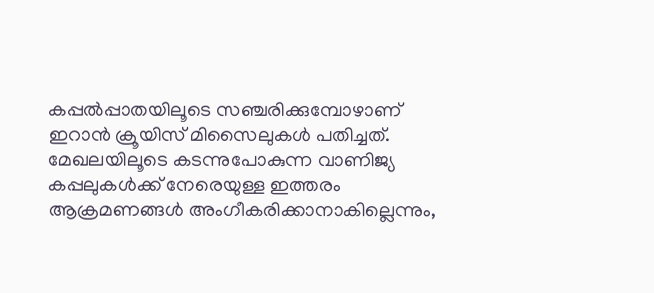കപ്പല്‍പ്പാതയിലൂടെ സഞ്ചരിക്കുമ്പോഴാണ് ഇറാന്‍ ക്രൂയിസ് മിസൈലുകള്‍ പതിച്ചത്. മേഖലയിലൂടെ കടന്നുപോകുന്ന വാണിജ്യ കപ്പലുകൾക്ക് നേരെയുള്ള ഇത്തരം ആക്രമണങ്ങൾ അംഗീകരിക്കാനാകില്ലെന്നും,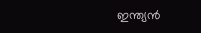ഇന്ത്യൻ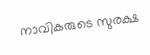നാവികരുടെ സുരക്ഷ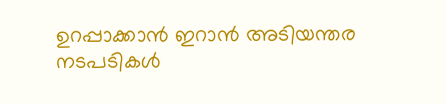ഉറപ്പാക്കാൻ ഇറാൻ അടിയന്തര നടപടികൾ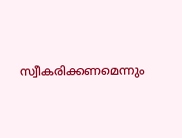സ്വീകരിക്കണമെന്നും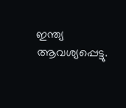ഇന്ത്യ ആവശ്യപ്പെട്ടു.